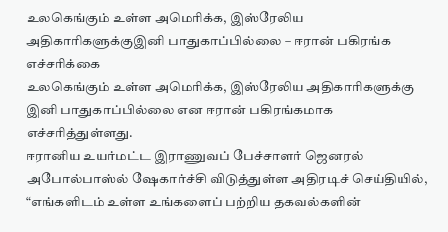உலகெங்கும் உள்ள அமெரிக்க, இஸ்ரேலிய அதிகாரிகளுக்குஇனி பாதுகாப்பில்லை – ஈரான் பகிரங்க எச்சரிக்கை
உலகெங்கும் உள்ள அமெரிக்க, இஸ்ரேலிய அதிகாரிகளுக்கு இனி பாதுகாப்பில்லை என ஈரான் பகிரங்கமாக எச்சரித்துள்ளது.
ஈரானிய உயர்மட்ட இராணுவப் பேச்சாளர் ஜெனரல் அபோல்பாஸ்ல் ஷேகார்ச்சி விடுத்துள்ள அதிரடிச் செய்தியில்,
“எங்களிடம் உள்ள உங்களைப் பற்றிய தகவல்களின்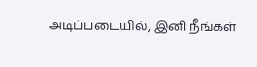அடிப்படையில், இனி நீங்கள்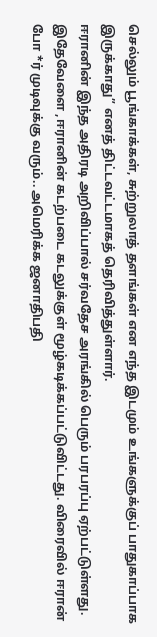செல்லும் பூங்காக்கள், சுற்றுலாத் தளங்கள் என எந்த இடமும் உங்களுக்குப் பாதுகாப்பாக இருக்காது” எனத் திட்டவட்டமாகத் தெரிவித்துள்ளார்.
ஈரானின் இந்த அதிரடி அறிவிப்பால் சர்வதேச அரங்கில் பெரும் பரபரப்பு ஏற்பட்டுள்ளது.
இதேவேளை ,ஈரானின் கடற்படை கடலுக்குள் மூழ்கடிக்கப்பட்டுவிட்டது. விரைவில் ஈரான் போ *ர் முடிவுக்கு வரும்.. அமெரிக்க ஜனாதிபதி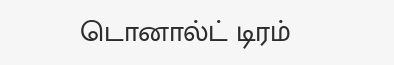டொனால்ட் டிரம்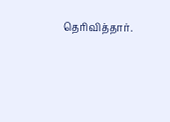தெரிவித்தார்.